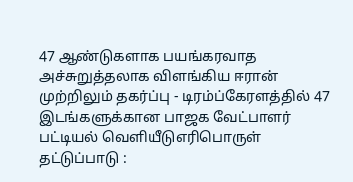47 ஆண்டுகளாக பயங்கரவாத அச்சுறுத்தலாக விளங்கிய ஈரான் முற்றிலும் தகர்ப்பு - டிரம்ப்கேரளத்தில் 47 இடங்களுக்கான பாஜக வேட்பாளர் பட்டியல் வெளியீடுஎரிபொருள் தட்டுப்பாடு :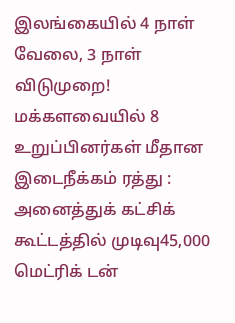இலங்கையில் 4 நாள் வேலை, 3 நாள் விடுமுறை! மக்களவையில் 8 உறுப்பினர்கள் மீதான இடைநீக்கம் ரத்து : அனைத்துக் கட்சிக் கூட்டத்தில் முடிவு45,000 மெட்ரிக் டன்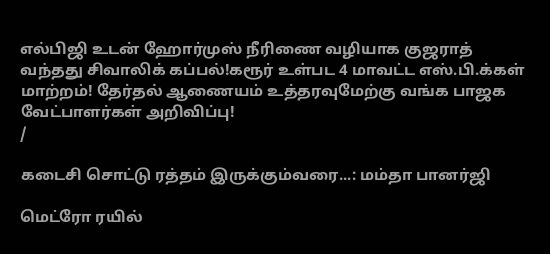எல்பிஜி உடன் ஹோர்முஸ் நீரிணை வழியாக குஜராத் வந்தது சிவாலிக் கப்பல்!கரூர் உள்பட 4 மாவட்ட எஸ்.பி.க்கள் மாற்றம்! தேர்தல் ஆணையம் உத்தரவுமேற்கு வங்க பாஜக வேட்பாளர்கள் அறிவிப்பு!
/

கடைசி சொட்டு ரத்தம் இருக்கும்வரை...: மம்தா பானர்ஜி

மெட்ரோ ரயில்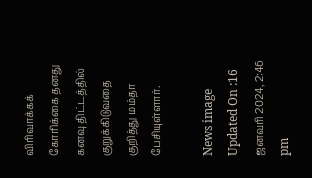விரிவாக்கக் கோரிக்கை தனது கனவு திட்டத்தில் குறுக்கிடுவதை குறித்து மம்தா பேசியுள்ளார்.

News image
Updated On :16 ஜனவரி 2024, 2:46 pm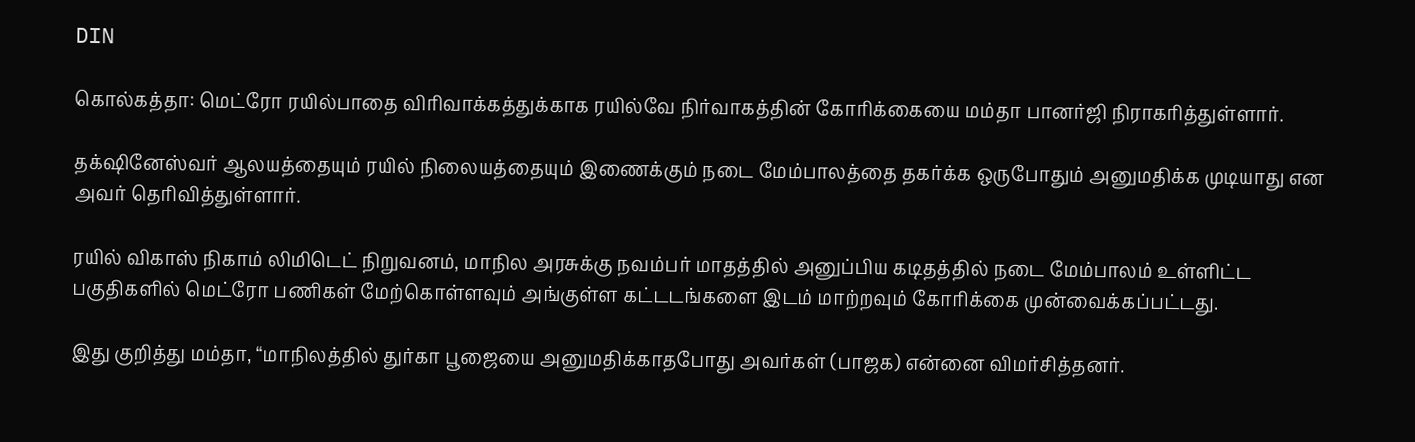DIN

கொல்கத்தா: மெட்ரோ ரயில்பாதை விரிவாக்கத்துக்காக ரயில்வே நிர்வாகத்தின் கோரிக்கையை மம்தா பானர்ஜி நிராகரித்துள்ளார்.

தக்‌ஷினேஸ்வர் ஆலயத்தையும் ரயில் நிலையத்தையும் இணைக்கும் நடை மேம்பாலத்தை தகர்க்க ஒருபோதும் அனுமதிக்க முடியாது என அவர் தெரிவித்துள்ளார்.

ரயில் விகாஸ் நிகாம் லிமிடெட் நிறுவனம், மாநில அரசுக்கு நவம்பர் மாதத்தில் அனுப்பிய கடிதத்தில் நடை மேம்பாலம் உள்ளிட்ட பகுதிகளில் மெட்ரோ பணிகள் மேற்கொள்ளவும் அங்குள்ள கட்டடங்களை இடம் மாற்றவும் கோரிக்கை முன்வைக்கப்பட்டது.

இது குறித்து மம்தா, “மாநிலத்தில் துர்கா பூஜையை அனுமதிக்காதபோது அவர்கள் (பாஜக) என்னை விமர்சித்தனர்.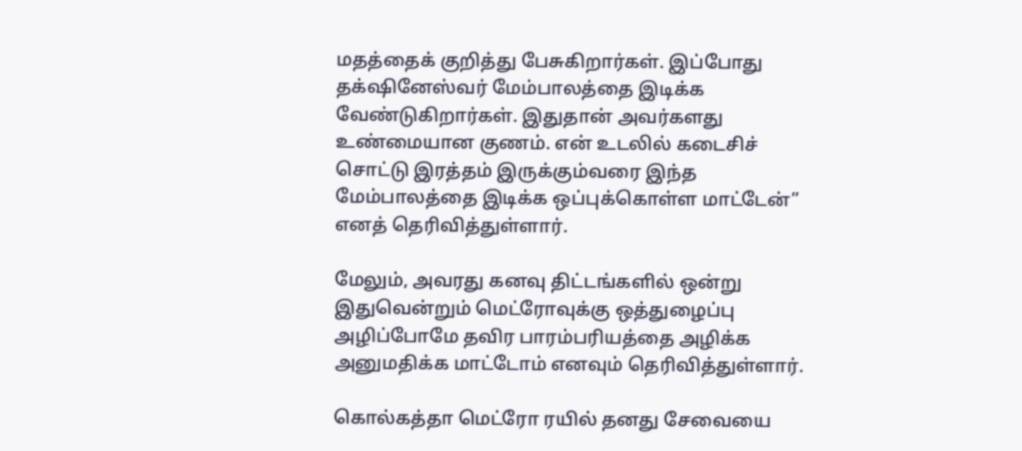மதத்தைக் குறித்து பேசுகிறார்கள். இப்போது தக்‌ஷினேஸ்வர் மேம்பாலத்தை இடிக்க வேண்டுகிறார்கள். இதுதான் அவர்களது உண்மையான குணம். என் உடலில் கடைசிச் சொட்டு இரத்தம் இருக்கும்வரை இந்த மேம்பாலத்தை இடிக்க ஒப்புக்கொள்ள மாட்டேன்” எனத் தெரிவித்துள்ளார்.

மேலும், அவரது கனவு திட்டங்களில் ஒன்று இதுவென்றும் மெட்ரோவுக்கு ஒத்துழைப்பு அழிப்போமே தவிர பாரம்பரியத்தை அழிக்க அனுமதிக்க மாட்டோம் எனவும் தெரிவித்துள்ளார்.

கொல்கத்தா மெட்ரோ ரயில் தனது சேவையை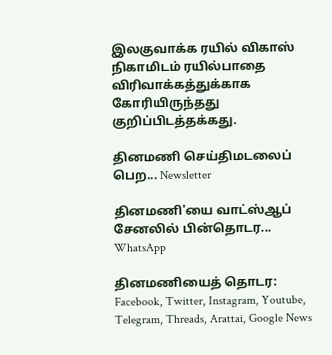இலகுவாக்க ரயில் விகாஸ் நிகாமிடம் ரயில்பாதை விரிவாக்கத்துக்காக கோரியிருந்தது குறிப்பிடத்தக்கது.

தினமணி செய்திமடலைப் பெற... Newsletter

தினமணி'யை வாட்ஸ்ஆப் சேனலில் பின்தொடர... WhatsApp

தினமணியைத் தொடர: Facebook, Twitter, Instagram, Youtube, Telegram, Threads, Arattai, Google News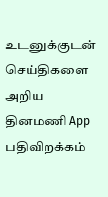உடனுக்குடன் செய்திகளை அறிய தினமணி App பதிவிறக்கம்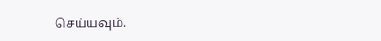செய்யவும்.